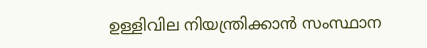ഉള്ളിവില നിയന്ത്രിക്കാന്‍ സംസ്ഥാന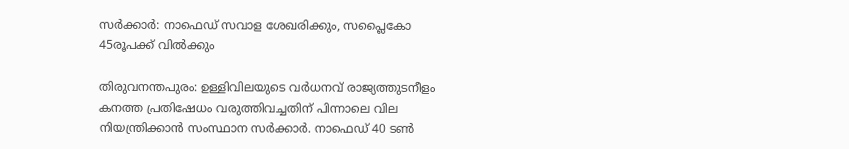സര്‍ക്കാര്‍: നാഫെഡ് സവാള ശേഖരിക്കും, സപ്ലൈകോ 45രൂപക്ക് വില്‍ക്കും

തിരുവനന്തപുരം: ഉള്ളിവിലയുടെ വര്‍ധനവ് രാജ്യത്തുടനീളം കനത്ത പ്രതിഷേധം വരുത്തിവച്ചതിന് പിന്നാലെ വില നിയന്ത്രിക്കാന്‍ സംസ്ഥാന സര്‍ക്കാര്‍. നാഫെഡ് 40 ടണ്‍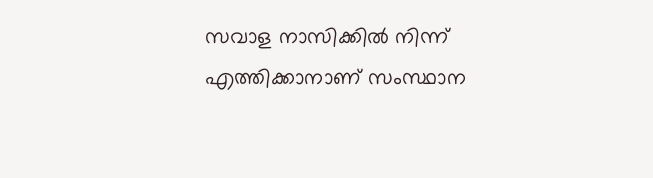സവാള നാസിക്കില്‍ നിന്ന് എത്തിക്കാനാണ് സംസ്ഥാന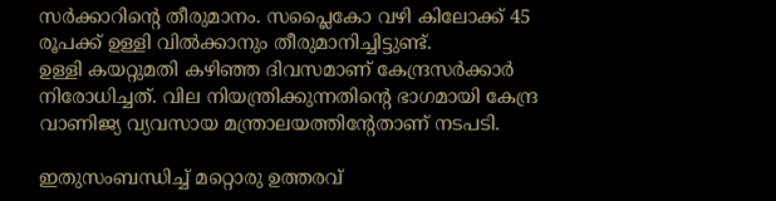സര്‍ക്കാറിന്റെ തീരുമാനം. സപ്ലൈകോ വഴി കിലോക്ക് 45 രൂപക്ക് ഉള്ളി വില്‍ക്കാനും തീരുമാനിച്ചിട്ടുണ്ട്.
ഉള്ളി കയറ്റുമതി കഴിഞ്ഞ ദിവസമാണ് കേന്ദ്രസര്‍ക്കാര്‍ നിരോധിച്ചത്. വില നിയന്ത്രിക്കുന്നതിന്റെ ഭാഗമായി കേന്ദ്ര വാണിജ്യ വ്യവസായ മന്ത്രാലയത്തിന്റേതാണ് നടപടി.

ഇതുസംബന്ധിച്ച്‌ മറ്റൊരു ഉത്തരവ്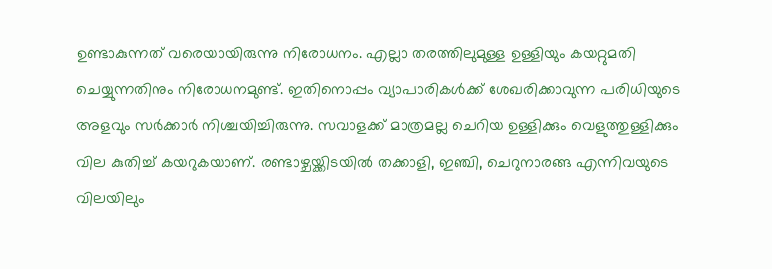ഉണ്ടാകുന്നത് വരെയായിരുന്നു നിരോധനം. എല്ലാ തരത്തിലുമുള്ള ഉള്ളിയും കയറ്റുമതി ചെയ്യുന്നതിനും നിരോധനമുണ്ട്. ഇതിനൊപ്പം വ്യാപാരികള്‍ക്ക് ശേഖരിക്കാവുന്ന പരിധിയുടെ അളവും സര്‍ക്കാര്‍ നിശ്ചയിച്ചിരുന്നു. സവാളക്ക് മാത്രമല്ല ചെറിയ ഉള്ളിക്കും വെളുത്തുള്ളിക്കും വില കുതിച്ച്‌ കയറുകയാണ്. രണ്ടാഴ്ചയ്ക്കിടയില്‍ തക്കാളി, ഇഞ്ചി, ചെറുനാരങ്ങ എന്നിവയുടെ വിലയിലും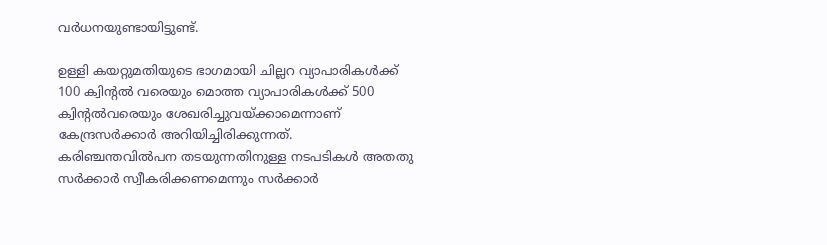വര്‍ധനയുണ്ടായിട്ടുണ്ട്.

ഉള്ളി കയറ്റുമതിയുടെ ഭാഗമായി ചില്ലറ വ്യാപാരികള്‍ക്ക് 100 ക്വിന്റല്‍ വരെയും മൊത്ത വ്യാപാരികള്‍ക്ക് 500 ക്വിന്റല്‍വരെയും ശേഖരിച്ചുവയ്ക്കാമെന്നാണ് കേന്ദ്രസര്‍ക്കാര്‍ അറിയിച്ചിരിക്കുന്നത്. കരിഞ്ചന്തവില്‍പന തടയുന്നതിനുള്ള നടപടികള്‍ അതതു സര്‍ക്കാര്‍ സ്വീകരിക്കണമെന്നും സര്‍ക്കാര്‍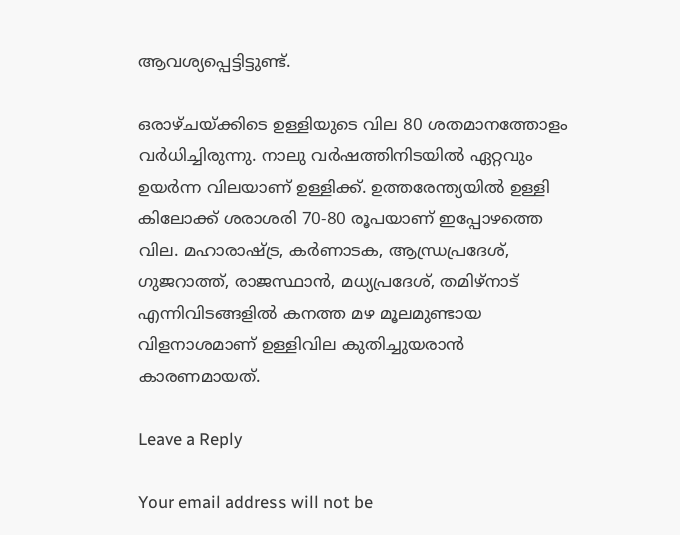ആവശ്യപ്പെട്ടിട്ടുണ്ട്.

ഒരാഴ്ചയ്ക്കിടെ ഉള്ളിയുടെ വില 80 ശതമാനത്തോളം വര്‍ധിച്ചിരുന്നു. നാലു വര്‍ഷത്തിനിടയില്‍ ഏറ്റവും ഉയര്‍ന്ന വിലയാണ് ഉള്ളിക്ക്. ഉത്തരേന്ത്യയില്‍ ഉള്ളി കിലോക്ക് ശരാശരി 70-80 രൂപയാണ് ഇപ്പോഴത്തെ വില. മഹാരാഷ്ട്ര, കര്‍ണാടക, ആന്ധ്രപ്രദേശ്, ഗുജറാത്ത്, രാജസ്ഥാന്‍, മധ്യപ്രദേശ്, തമിഴ്നാട് എന്നിവിടങ്ങളില്‍ കനത്ത മഴ മൂലമുണ്ടായ വിളനാശമാണ് ഉള്ളിവില കുതിച്ചുയരാന്‍ കാരണമായത്.

Leave a Reply

Your email address will not be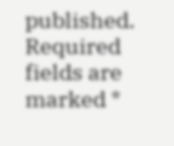published. Required fields are marked *